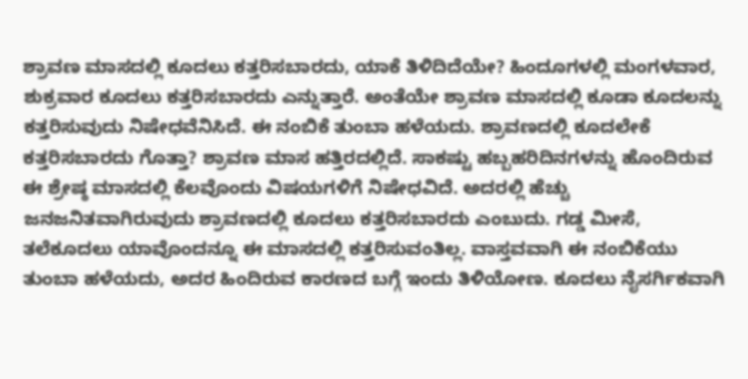ಶ್ರಾವಣ ಮಾಸದಲ್ಲಿ ಕೂದಲು ಕತ್ತರಿಸಬಾರದು, ಯಾಕೆ ತಿಳಿದಿದೆಯೇ? ಹಿಂದೂಗಳಲ್ಲಿ ಮಂಗಳವಾರ, ಶುಕ್ರವಾರ ಕೂದಲು ಕತ್ತರಿಸಬಾರದು ಎನ್ನುತ್ತಾರೆ. ಅಂತೆಯೇ ಶ್ರಾವಣ ಮಾಸದಲ್ಲಿ ಕೂಡಾ ಕೂದಲನ್ನು ಕತ್ತರಿಸುವುದು ನಿಷೇಧವೆನಿಸಿದೆ. ಈ ನಂಬಿಕೆ ತುಂಬಾ ಹಳೆಯದು. ಶ್ರಾವಣದಲ್ಲಿ ಕೂದಲೇಕೆ ಕತ್ತರಿಸಬಾರದು ಗೊತ್ತಾ? ಶ್ರಾವಣ ಮಾಸ ಹತ್ತಿರದಲ್ಲಿದೆ. ಸಾಕಷ್ಟು ಹಬ್ಬಹರಿದಿನಗಳನ್ನು ಹೊಂದಿರುವ ಈ ಶ್ರೇಷ್ಠ ಮಾಸದಲ್ಲಿ ಕೆಲವೊಂದು ವಿಷಯಗಳಿಗೆ ನಿಷೇಧವಿದೆ. ಅದರಲ್ಲಿ ಹೆಚ್ಚು ಜನಜನಿತವಾಗಿರುವುದು ಶ್ರಾವಣದಲ್ಲಿ ಕೂದಲು ಕತ್ತರಿಸಬಾರದು ಎಂಬುದು. ಗಡ್ಡ ಮೀಸೆ, ತಲೆಕೂದಲು ಯಾವೊಂದನ್ನೂ ಈ ಮಾಸದಲ್ಲಿ ಕತ್ತರಿಸುವಂತಿಲ್ಲ. ವಾಸ್ತವವಾಗಿ ಈ ನಂಬಿಕೆಯು ತುಂಬಾ ಹಳೆಯದು, ಅದರ ಹಿಂದಿರುವ ಕಾರಣದ ಬಗ್ಗೆ ಇಂದು ತಿಳಿಯೋಣ. ಕೂದಲು ನೈಸರ್ಗಿಕವಾಗಿ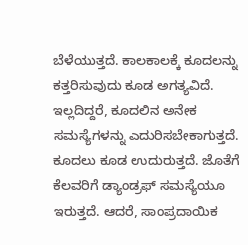ಬೆಳೆಯುತ್ತದೆ. ಕಾಲಕಾಲಕ್ಕೆ ಕೂದಲನ್ನು ಕತ್ತರಿಸುವುದು ಕೂಡ ಅಗತ್ಯವಿದೆ. ಇಲ್ಲದಿದ್ದರೆ, ಕೂದಲಿನ ಅನೇಕ ಸಮಸ್ಯೆಗಳನ್ನು ಎದುರಿಸಬೇಕಾಗುತ್ತದೆ. ಕೂದಲು ಕೂಡ ಉದುರುತ್ತದೆ. ಜೊತೆಗೆ ಕೆಲವರಿಗೆ ಡ್ಯಾಂಡ್ರಫ್ ಸಮಸ್ಯೆಯೂ ಇರುತ್ತದೆ. ಆದರೆ, ಸಾಂಪ್ರದಾಯಿಕ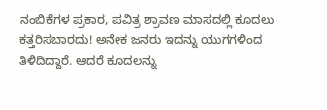ನಂಬಿಕೆಗಳ ಪ್ರಕಾರ, ಪವಿತ್ರ ಶ್ರಾವಣ ಮಾಸದಲ್ಲಿ ಕೂದಲು ಕತ್ತರಿಸಬಾರದು! ಅನೇಕ ಜನರು ಇದನ್ನು ಯುಗಗಳಿಂದ ತಿಳಿದಿದ್ದಾರೆ. ಆದರೆ ಕೂದಲನ್ನು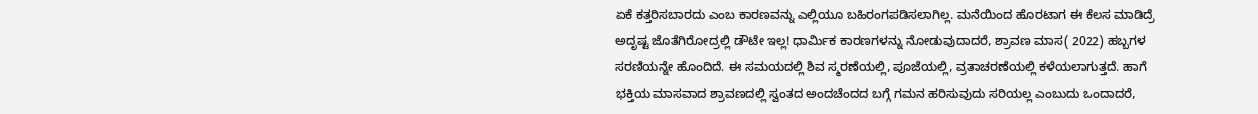ಏಕೆ ಕತ್ತರಿಸಬಾರದು ಎಂಬ ಕಾರಣವನ್ನು ಎಲ್ಲಿಯೂ ಬಹಿರಂಗಪಡಿಸಲಾಗಿಲ್ಲ. ಮನೆಯಿಂದ ಹೊರಟಾಗ ಈ ಕೆಲಸ ಮಾಡಿದ್ರೆ ಅದೃಷ್ಟ ಜೊತೆಗಿರೋದ್ರಲ್ಲಿ ಡೌಟೇ ಇಲ್ಲ! ಧಾರ್ಮಿಕ ಕಾರಣಗಳನ್ನು ನೋಡುವುದಾದರೆ, ಶ್ರಾವಣ ಮಾಸ( 2022) ಹಬ್ಬಗಳ ಸರಣಿಯನ್ನೇ ಹೊಂದಿದೆ. ಈ ಸಮಯದಲ್ಲಿ ಶಿವ ಸ್ಮರಣೆಯಲ್ಲಿ, ಪೂಜೆಯಲ್ಲಿ, ವ್ರತಾಚರಣೆಯಲ್ಲಿ ಕಳೆಯಲಾಗುತ್ತದೆ. ಹಾಗೆ ಭಕ್ತಿಯ ಮಾಸವಾದ ಶ್ರಾವಣದಲ್ಲಿ ಸ್ವಂತದ ಅಂದಚೆಂದದ ಬಗ್ಗೆ ಗಮನ ಹರಿಸುವುದು ಸರಿಯಲ್ಲ ಎಂಬುದು ಒಂದಾದರೆ,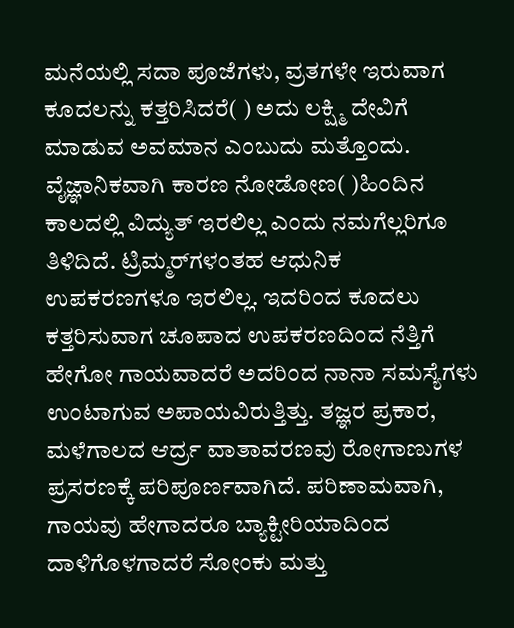ಮನೆಯಲ್ಲಿ ಸದಾ ಪೂಜೆಗಳು, ವ್ರತಗಳೇ ಇರುವಾಗ ಕೂದಲನ್ನು ಕತ್ತರಿಸಿದರೆ( ) ಅದು ಲಕ್ಷ್ಮಿ ದೇವಿಗೆ ಮಾಡುವ ಅವಮಾನ ಎಂಬುದು ಮತ್ತೊಂದು. ವೈಜ್ಞಾನಿಕವಾಗಿ ಕಾರಣ ನೋಡೋಣ( )ಹಿಂದಿನ ಕಾಲದಲ್ಲಿ ವಿದ್ಯುತ್ ಇರಲಿಲ್ಲ ಎಂದು ನಮಗೆಲ್ಲರಿಗೂ ತಿಳಿದಿದೆ. ಟ್ರಿಮ್ಮರ್‌ಗಳಂತಹ ಆಧುನಿಕ ಉಪಕರಣಗಳೂ ಇರಲಿಲ್ಲ. ಇದರಿಂದ ಕೂದಲು ಕತ್ತರಿಸುವಾಗ ಚೂಪಾದ ಉಪಕರಣದಿಂದ ನೆತ್ತಿಗೆ ಹೇಗೋ ಗಾಯವಾದರೆ ಅದರಿಂದ ನಾನಾ ಸಮಸ್ಯೆಗಳು ಉಂಟಾಗುವ ಅಪಾಯವಿರುತ್ತಿತ್ತು. ತಜ್ಞರ ಪ್ರಕಾರ, ಮಳೆಗಾಲದ ಆರ್ದ್ರ ವಾತಾವರಣವು ರೋಗಾಣುಗಳ ಪ್ರಸರಣಕ್ಕೆ ಪರಿಪೂರ್ಣವಾಗಿದೆ. ಪರಿಣಾಮವಾಗಿ, ಗಾಯವು ಹೇಗಾದರೂ ಬ್ಯಾಕ್ಟೀರಿಯಾದಿಂದ ದಾಳಿಗೊಳಗಾದರೆ ಸೋಂಕು ಮತ್ತು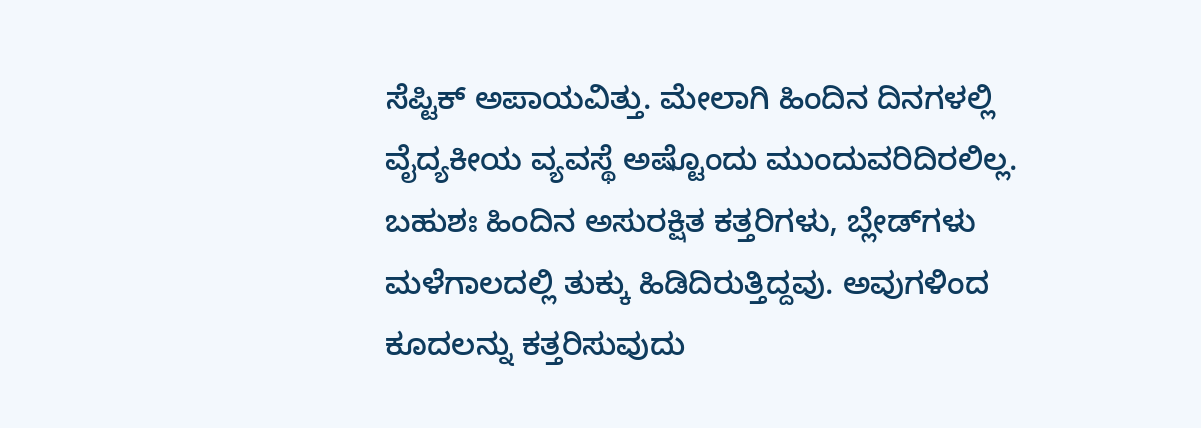ಸೆಪ್ಟಿಕ್ ಅಪಾಯವಿತ್ತು. ಮೇಲಾಗಿ ಹಿಂದಿನ ದಿನಗಳಲ್ಲಿ ವೈದ್ಯಕೀಯ ವ್ಯವಸ್ಥೆ ಅಷ್ಟೊಂದು ಮುಂದುವರಿದಿರಲಿಲ್ಲ. ಬಹುಶಃ ಹಿಂದಿನ ಅಸುರಕ್ಷಿತ ಕತ್ತರಿಗಳು, ಬ್ಲೇಡ್‌ಗಳು ಮಳೆಗಾಲದಲ್ಲಿ ತುಕ್ಕು ಹಿಡಿದಿರುತ್ತಿದ್ದವು. ಅವುಗಳಿಂದ ಕೂದಲನ್ನು ಕತ್ತರಿಸುವುದು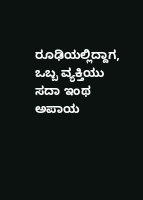ರೂಢಿಯಲ್ಲಿದ್ದಾಗ, ಒಬ್ಬ ವ್ಯಕ್ತಿಯು ಸದಾ ಇಂಥ ಅಪಾಯ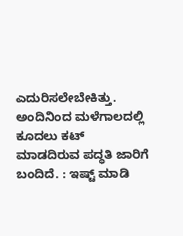ಎದುರಿಸಲೇಬೇಕಿತ್ತು. ಅಂದಿನಿಂದ ಮಳೆಗಾಲದಲ್ಲಿ ಕೂದಲು ಕಟ್ ಮಾಡದಿರುವ ಪದ್ಧತಿ ಜಾರಿಗೆ ಬಂದಿದೆ. : ಇಷ್ಟ್ ಮಾಡಿ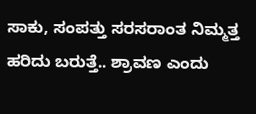ಸಾಕು, ಸಂಪತ್ತು ಸರಸರಾಂತ ನಿಮ್ಮತ್ತ ಹರಿದು ಬರುತ್ತೆ.. ಶ್ರಾವಣ ಎಂದು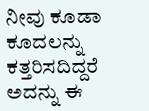ನೀವು ಕೂಡಾ ಕೂದಲನ್ನು ಕತ್ತರಿಸದಿದ್ದರೆ ಅದನ್ನು ಈ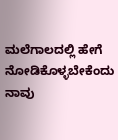ಮಲೆಗಾಲದಲ್ಲಿ ಹೇಗೆ ನೋಡಿಕೊಳ್ಳಬೇಕೆಂದು ನಾವು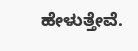ಹೇಳುತ್ತೇವೆ.